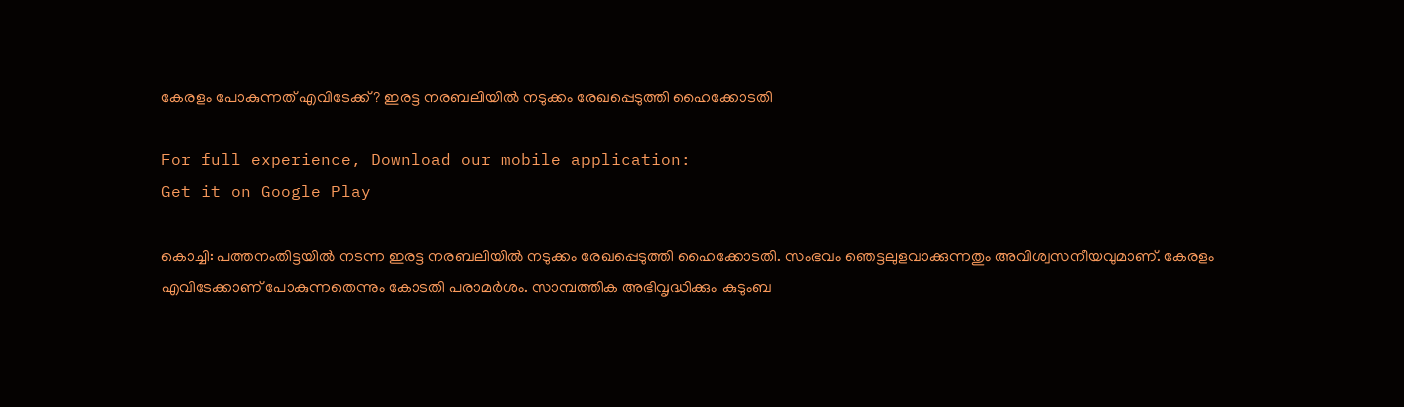കേരളം പോകുന്നത് എവിടേക്ക്? ഇരട്ട നരബലിയില്‍ നടുക്കം രേഖപ്പെടുത്തി ഹൈക്കോടതി

For full experience, Download our mobile application:
Get it on Google Play

കൊച്ചി: പത്തനംതിട്ടയില്‍ നടന്ന ഇരട്ട നരബലിയില്‍ നടുക്കം രേഖപ്പെടുത്തി ഹൈക്കോടതി. സംഭവം ഞെട്ടലുളവാക്കുന്നതും അവിശ്വസനീയവുമാണ്. കേരളം എവിടേക്കാണ് പോകുന്നതെന്നും കോടതി പരാമർശം. സാമ്പത്തിക അഭിവൃദ്ധിക്കും കുടുംബ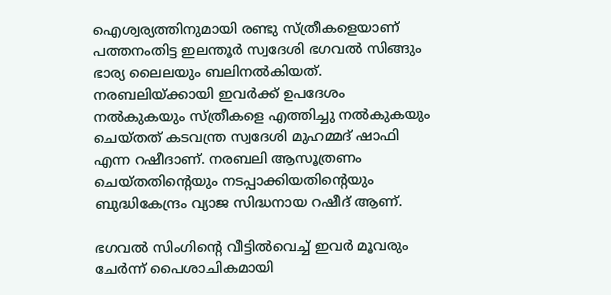ഐശ്വര്യത്തിനുമായി രണ്ടു സ്ത്രീകളെയാണ് പത്തനംതിട്ട ഇലന്തൂർ സ്വദേശി ഭഗവൽ സിങ്ങും ഭാര്യ ലൈലയും ബലിനല്‍കിയത്. നരബലിയ്ക്കായി ഇവർക്ക് ഉപദേശം നൽകുകയും സ്ത്രീകളെ എത്തിച്ചു നൽകുകയും ചെയ്‍തത് കടവന്ത്ര സ്വദേശി മുഹമ്മദ് ഷാഫി എന്ന റഷീദാണ്. നരബലി ആസൂത്രണം ചെയ്തതിന്‍റെയും നടപ്പാക്കിയതിന്‍റെയും ബുദ്ധികേന്ദ്രം വ്യാജ സിദ്ധനായ റഷീദ് ആണ്.

ഭഗവൽ സിംഗിന്‍റെ വീട്ടിൽവെച്ച് ഇവർ മൂവരും ചേർന്ന് പൈശാചികമായി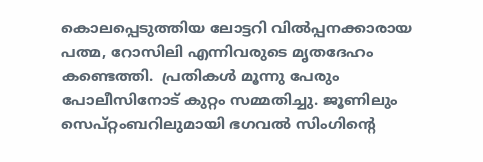കൊലപ്പെടുത്തിയ ലോട്ടറി വില്‍പ്പനക്കാരായ പത്മ, റോസിലി എന്നിവരുടെ മൃതദേഹം കണ്ടെത്തി.  പ്രതികൾ മൂന്നു പേരും പോലീസിനോട് കുറ്റം സമ്മതിച്ചു. ജൂണിലും സെപ്റ്റംബറിലുമായി ഭഗവൽ സിംഗിന്‍റെ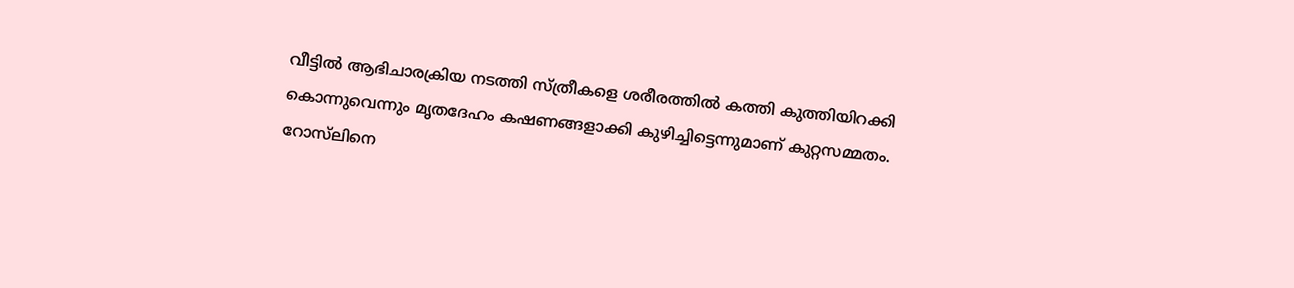വീട്ടിൽ ആഭിചാരക്രിയ നടത്തി സ്ത്രീകളെ ശരീരത്തിൽ കത്തി കുത്തിയിറക്കി കൊന്നുവെന്നും മൃതദേഹം കഷണങ്ങളാക്കി കുഴിച്ചിട്ടെന്നുമാണ് കുറ്റസമ്മതം. റോസ്‌ലിനെ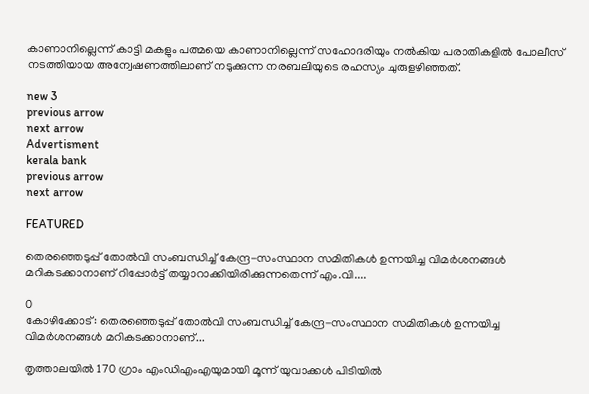കാണാനില്ലെന്ന് കാട്ടി മകളും പത്മയെ കാണാനില്ലെന്ന് സഹോദരിയും നൽകിയ പരാതികളിൽ പോലീസ് നടത്തിയായ അന്വേഷണത്തിലാണ് നടുക്കുന്ന നരബലിയുടെ രഹസ്യം ചുരുളഴിഞ്ഞത്.

new 3
previous arrow
next arrow
Advertisment
kerala bank
previous arrow
next arrow

FEATURED

തെരഞ്ഞെടുപ്പ് തോൽവി സംബന്ധിച്ച് കേന്ദ്ര-സംസ്ഥാന സമിതികൾ ഉന്നയിച്ച വിമർശനങ്ങൾ മറികടക്കാനാണ് റിപ്പോർട്ട് തയ്യാറാക്കിയിരിക്കുന്നതെന്ന് എം.വി....

0
കോഴിക്കോട്: തെരഞ്ഞെടുപ്പ് തോൽവി സംബന്ധിച്ച് കേന്ദ്ര-സംസ്ഥാന സമിതികൾ ഉന്നയിച്ച വിമർശനങ്ങൾ മറികടക്കാനാണ്...

തൃത്താലയിൽ 170 ഗ്രാം എം‍‍ഡിഎംഎയുമായി മൂന്ന് യുവാക്കൾ പിടിയിൽ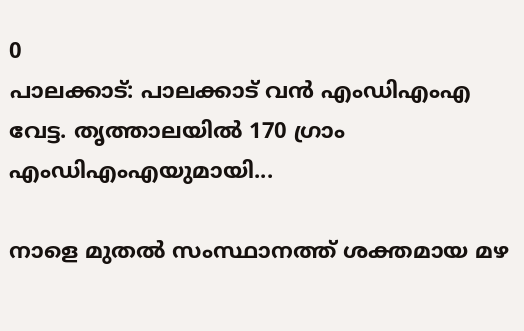0
പാലക്കാട്: പാലക്കാട് വൻ എംഡിഎംഎ വേട്ട. തൃത്താലയിൽ 170 ഗ്രാം എം‍‍ഡിഎംഎയുമായി...

നാളെ മുതൽ സംസ്ഥാനത്ത് ശക്തമായ മഴ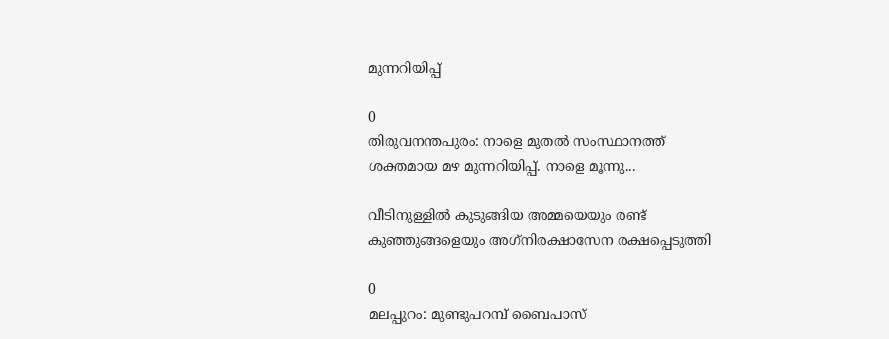മുന്നറിയിപ്പ്

0
തിരുവനന്തപുരം: നാളെ മുതൽ സംസ്ഥാനത്ത് ശക്തമായ മഴ മുന്നറിയിപ്പ്. നാളെ മൂന്നു...

വീടിനുള്ളില്‍ കുടുങ്ങിയ അമ്മയെയും രണ്ട് കുഞ്ഞുങ്ങളെയും അഗ്‌നിരക്ഷാസേന രക്ഷപ്പെടുത്തി

0
മലപ്പുറം: മുണ്ടുപറമ്പ് ബൈപാസ്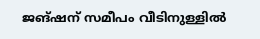ജങ്ഷന് സമീപം വീടിനുള്ളില്‍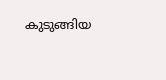കുടുങ്ങിയ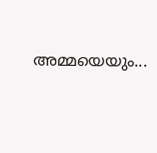അമ്മയെയും...